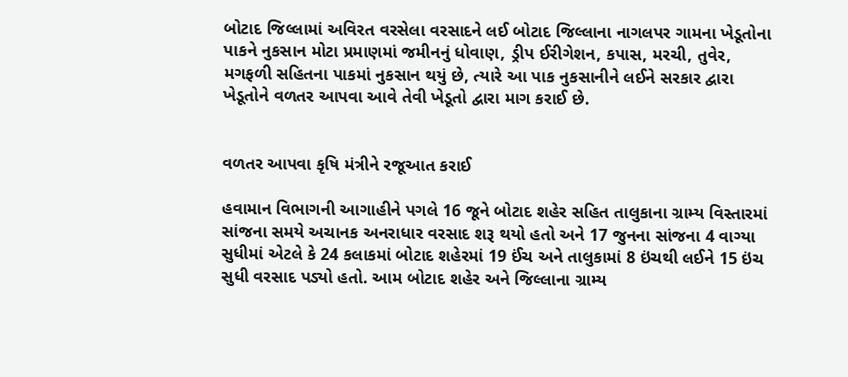બોટાદ જિલ્લામાં અવિરત વરસેલા વરસાદને લઈ બોટાદ જિલ્લાના નાગલપર ગામના ખેડૂતોના પાકને નુકસાન મોટા પ્રમાણમાં જમીનનું ધોવાણ, ડ્રીપ ઈરીગેશન, કપાસ, મરચી, તુવેર, મગફળી સહિતના પાકમાં નુકસાન થયું છે, ત્યારે આ પાક નુકસાનીને લઈને સરકાર દ્વારા ખેડૂતોને વળતર આપવા આવે તેવી ખેડૂતો દ્વારા માગ કરાઈ છે.


વળતર આપવા કૃષિ મંત્રીને રજૂઆત કરાઈ

હવામાન વિભાગની આગાહીને પગલે 16 જૂને બોટાદ શહેર સહિત તાલુકાના ગ્રામ્ય વિસ્તારમાં સાંજના સમયે અચાનક અનરાધાર વરસાદ શરૂ થયો હતો અને 17 જુનના સાંજના 4 વાગ્યા સુધીમાં એટલે કે 24 કલાકમાં બોટાદ શહેરમાં 19 ઈંચ અને તાલુકામાં 8 ઇંચથી લઈને 15 ઇંચ સુધી વરસાદ પડ્યો હતો. આમ બોટાદ શહેર અને જિલ્લાના ગ્રામ્ય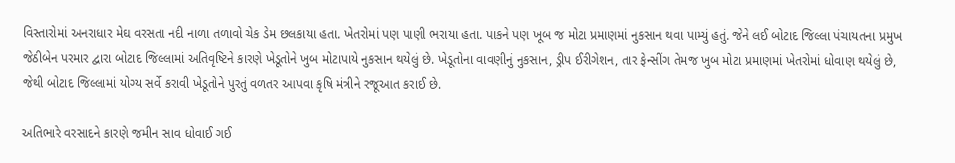વિસ્તારોમાં અનરાધાર મેઘ વરસતા નદી નાળા તળાવો ચેક ડેમ છલકાયા હતા. ખેતરોમાં પણ પાણી ભરાયા હતા. પાકને પણ ખૂબ જ મોટા પ્રમાણમાં નુકસાન થવા પામ્યું હતું. જેને લઈ બોટાદ જિલ્લા પંચાયતના પ્રમુખ જેઠીબેન પરમાર દ્વારા બોટાદ જિલ્લામાં અતિવૃષ્ટિને કારણે ખેડૂતોને ખુબ મોટાપાયે નુકસાન થયેલું છે. ખેડૂતોના વાવણીનું નુકસાન, ડ્રીપ ઈરીગેશન, તાર ફેન્સીંગ તેમજ ખુબ મોટા પ્રમાણમાં ખેતરોમાં ધોવાણ થયેલું છે, જેથી બોટાદ જિલ્લામાં યોગ્ય સર્વે કરાવી ખેડૂતોને પુરતું વળતર આપવા કૃષિ મંત્રીને રજૂઆત કરાઈ છે.

અતિભારે વરસાદને કારણે જમીન સાવ ધોવાઈ ગઈ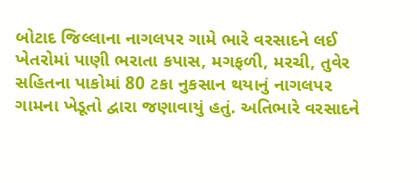બોટાદ જિલ્લાના નાગલપર ગામે ભારે વરસાદને લઈ ખેતરોમાં પાણી ભરાતા કપાસ, મગફળી, મરચી, તુવેર સહિતના પાકોમાં 80 ટકા નુકસાન થયાનું નાગલપર ગામના ખેડૂતો દ્વારા જણાવાયું હતું. અતિભારે વરસાદને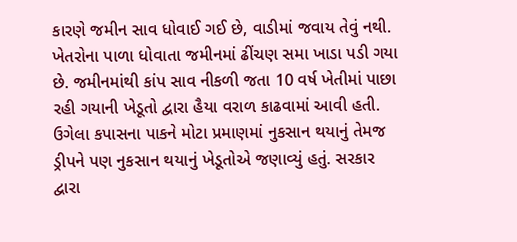કારણે જમીન સાવ ધોવાઈ ગઈ છે, વાડીમાં જવાય તેવું નથી. ખેતરોના પાળા ધોવાતા જમીનમાં ઢીંચણ સમા ખાડા પડી ગયા છે. જમીનમાંથી કાંપ સાવ નીકળી જતા 10 વર્ષ ખેતીમાં પાછા રહી ગયાની ખેડૂતો દ્વારા હૈયા વરાળ કાઢવામાં આવી હતી. ઉગેલા કપાસના પાકને મોટા પ્રમાણમાં નુકસાન થયાનું તેમજ ડ્રીપને પણ નુકસાન થયાનું ખેડૂતોએ જણાવ્યું હતું. સરકાર દ્વારા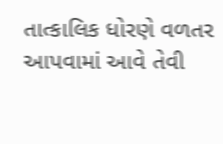તાત્કાલિક ધોરણે વળતર આપવામાં આવે તેવી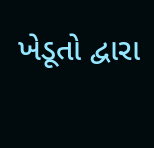ખેડૂતો દ્વારા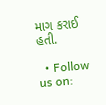માગ કરાઈ હતી.

  • Follow us on: